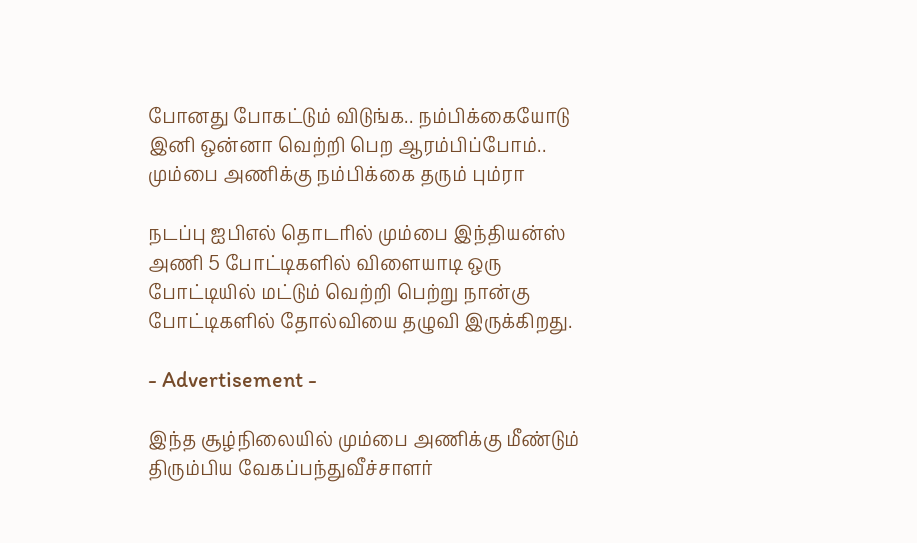போனது போகட்டும் விடுங்க.. நம்பிக்கையோடு இனி ஒன்னா வெற்றி பெற ஆரம்பிப்போம்.. மும்பை அணிக்கு நம்பிக்கை தரும் பும்ரா

நடப்பு ஐபிஎல் தொடரில் மும்பை இந்தியன்ஸ் அணி 5 போட்டிகளில் விளையாடி ஒரு போட்டியில் மட்டும் வெற்றி பெற்று நான்கு போட்டிகளில் தோல்வியை தழுவி இருக்கிறது.

- Advertisement -

இந்த சூழ்நிலையில் மும்பை அணிக்கு மீண்டும் திரும்பிய வேகப்பந்துவீச்சாளர்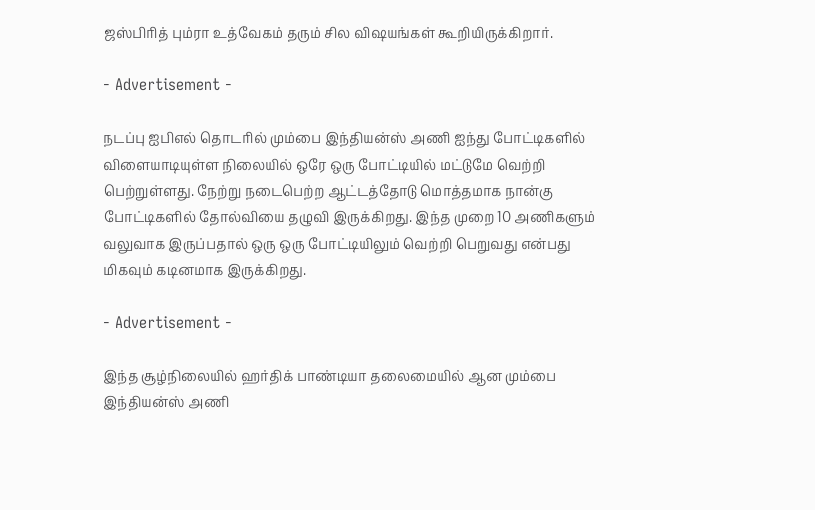ஜஸ்பிரித் பும்ரா உத்வேகம் தரும் சில விஷயங்கள் கூறியிருக்கிறார்.

- Advertisement -

நடப்பு ஐபிஎல் தொடரில் மும்பை இந்தியன்ஸ் அணி ஐந்து போட்டிகளில் விளையாடியுள்ள நிலையில் ஒரே ஒரு போட்டியில் மட்டுமே வெற்றி பெற்றுள்ளது. நேற்று நடைபெற்ற ஆட்டத்தோடு மொத்தமாக நான்கு போட்டிகளில் தோல்வியை தழுவி இருக்கிறது. இந்த முறை 10 அணிகளும் வலுவாக இருப்பதால் ஒரு ஒரு போட்டியிலும் வெற்றி பெறுவது என்பது மிகவும் கடினமாக இருக்கிறது.

- Advertisement -

இந்த சூழ்நிலையில் ஹர்திக் பாண்டியா தலைமையில் ஆன மும்பை இந்தியன்ஸ் அணி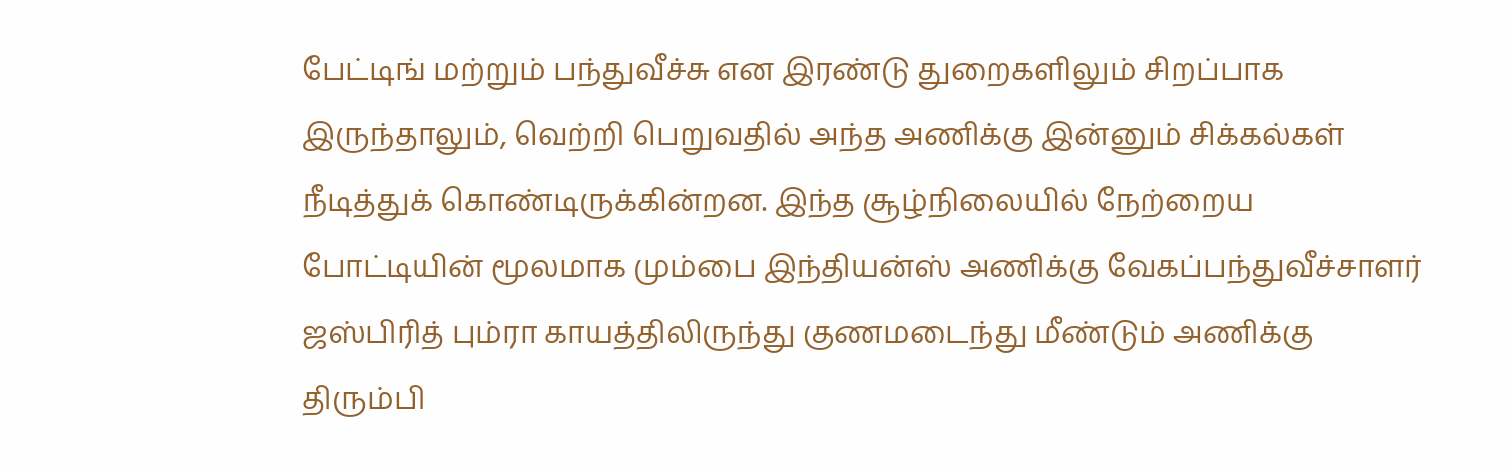பேட்டிங் மற்றும் பந்துவீச்சு என இரண்டு துறைகளிலும் சிறப்பாக இருந்தாலும், வெற்றி பெறுவதில் அந்த அணிக்கு இன்னும் சிக்கல்கள் நீடித்துக் கொண்டிருக்கின்றன. இந்த சூழ்நிலையில் நேற்றைய போட்டியின் மூலமாக மும்பை இந்தியன்ஸ் அணிக்கு வேகப்பந்துவீச்சாளர் ஜஸ்பிரித் பும்ரா காயத்திலிருந்து குணமடைந்து மீண்டும் அணிக்கு திரும்பி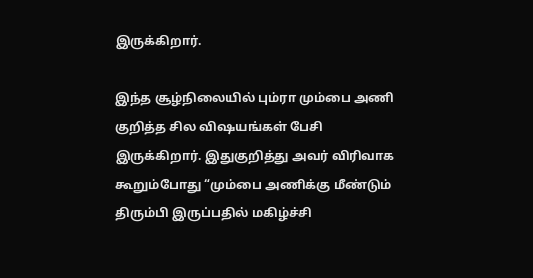இருக்கிறார்.

இந்த சூழ்நிலையில் பும்ரா மும்பை அணி குறித்த சில விஷயங்கள் பேசி இருக்கிறார். இதுகுறித்து அவர் விரிவாக கூறும்போது “மும்பை அணிக்கு மீண்டும் திரும்பி இருப்பதில் மகிழ்ச்சி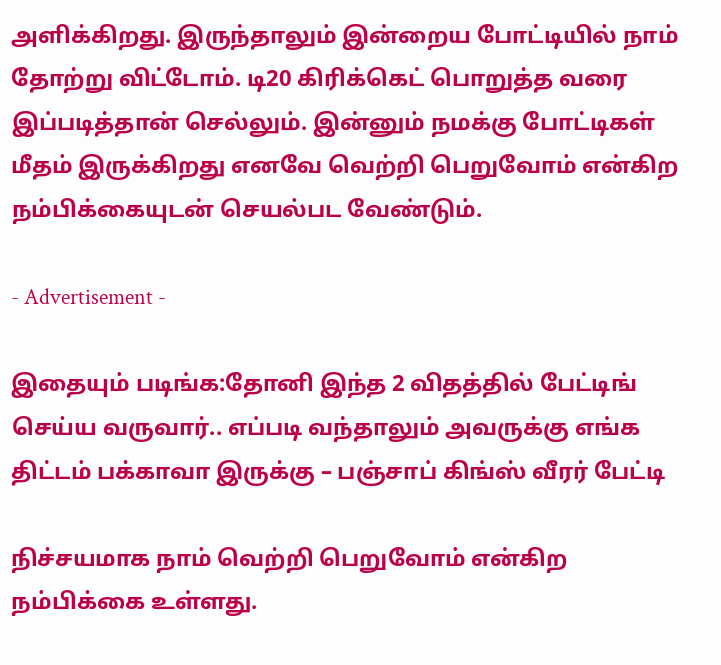அளிக்கிறது. இருந்தாலும் இன்றைய போட்டியில் நாம் தோற்று விட்டோம். டி20 கிரிக்கெட் பொறுத்த வரை இப்படித்தான் செல்லும். இன்னும் நமக்கு போட்டிகள் மீதம் இருக்கிறது எனவே வெற்றி பெறுவோம் என்கிற நம்பிக்கையுடன் செயல்பட வேண்டும்.

- Advertisement -

இதையும் படிங்க:தோனி இந்த 2 விதத்தில் பேட்டிங் செய்ய வருவார்.. எப்படி வந்தாலும் அவருக்கு எங்க திட்டம் பக்காவா இருக்கு – பஞ்சாப் கிங்ஸ் வீரர் பேட்டி

நிச்சயமாக நாம் வெற்றி பெறுவோம் என்கிற நம்பிக்கை உள்ளது.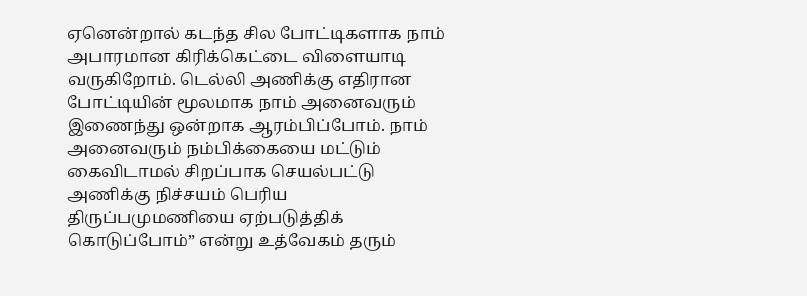ஏனென்றால் கடந்த சில போட்டிகளாக நாம் அபாரமான கிரிக்கெட்டை விளையாடி வருகிறோம். டெல்லி அணிக்கு எதிரான போட்டியின் மூலமாக நாம் அனைவரும் இணைந்து ஒன்றாக ஆரம்பிப்போம். நாம் அனைவரும் நம்பிக்கையை மட்டும் கைவிடாமல் சிறப்பாக செயல்பட்டு அணிக்கு நிச்சயம் பெரிய திருப்பமுமணியை ஏற்படுத்திக் கொடுப்போம்” என்று உத்வேகம் தரும்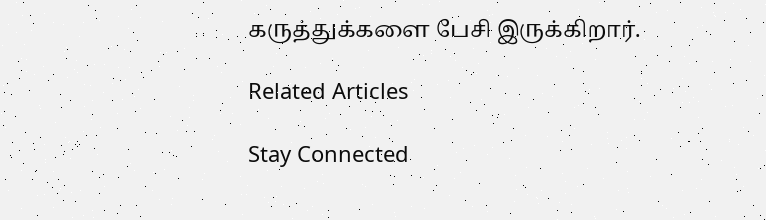கருத்துக்களை பேசி இருக்கிறார்.

Related Articles

Stay Connected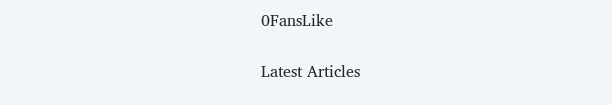0FansLike

Latest Articles